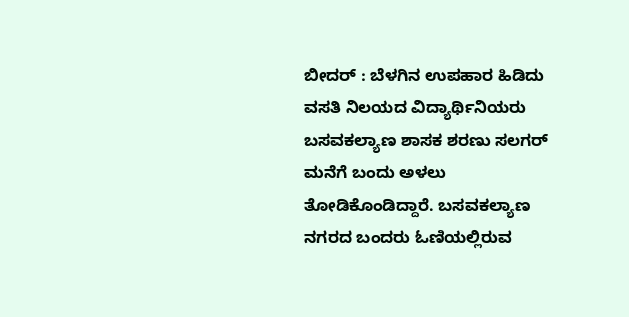ಬೀದರ್ : ಬೆಳಗಿನ ಉಪಹಾರ ಹಿಡಿದು ವಸತಿ ನಿಲಯದ ವಿದ್ಯಾರ್ಥಿನಿಯರು ಬಸವಕಲ್ಯಾಣ ಶಾಸಕ ಶರಣು ಸಲಗರ್ ಮನೆಗೆ ಬಂದು ಅಳಲು ತೋಡಿಕೊಂಡಿದ್ದಾರೆ. ಬಸವಕಲ್ಯಾಣ ನಗರದ ಬಂದರು ಓಣಿಯಲ್ಲಿರುವ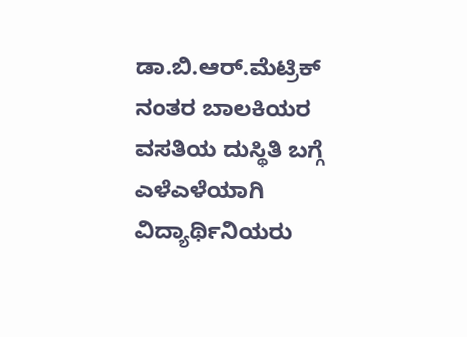ಡಾ.ಬಿ.ಆರ್.ಮೆಟ್ರಿಕ್ ನಂತರ ಬಾಲಕಿಯರ ವಸತಿಯ ದುಸ್ಥಿತಿ ಬಗ್ಗೆ ಎಳೆಎಳೆಯಾಗಿ ವಿದ್ಯಾರ್ಥಿನಿಯರು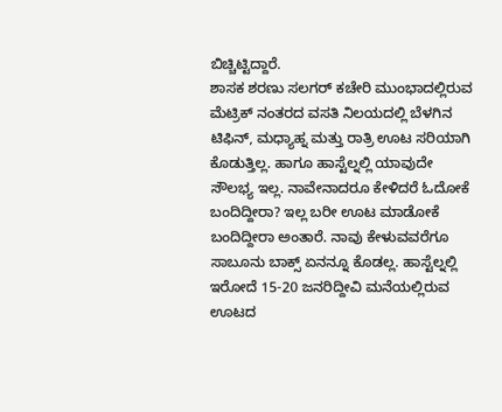ಬಿಚ್ಚಿಟ್ಟಿದ್ದಾರೆ.
ಶಾಸಕ ಶರಣು ಸಲಗರ್ ಕಚೇರಿ ಮುಂಭಾದಲ್ಲಿರುವ ಮೆಟ್ರಿಕ್ ನಂತರದ ವಸತಿ ನಿಲಯದಲ್ಲಿ ಬೆಳಗಿನ ಟಿಫಿನ್, ಮಧ್ಯಾಹ್ನ ಮತ್ತು ರಾತ್ರಿ ಊಟ ಸರಿಯಾಗಿ ಕೊಡುತ್ತಿಲ್ಲ. ಹಾಗೂ ಹಾಸ್ಟೆಲ್ನಲ್ಲಿ ಯಾವುದೇ ಸೌಲಭ್ಯ ಇಲ್ಲ. ನಾವೇನಾದರೂ ಕೇಳಿದರೆ ಓದೋಕೆ ಬಂದಿದ್ದೀರಾ? ಇಲ್ಲ ಬರೀ ಊಟ ಮಾಡೋಕೆ ಬಂದಿದ್ದೀರಾ ಅಂತಾರೆ. ನಾವು ಕೇಳುವವರೆಗೂ ಸಾಬೂನು ಬಾಕ್ಸ್ ಏನನ್ನೂ ಕೊಡಲ್ಲ. ಹಾಸ್ಟೆಲ್ನಲ್ಲಿ ಇರೋದೆ 15-20 ಜನರಿದ್ದೀವಿ ಮನೆಯಲ್ಲಿರುವ ಊಟದ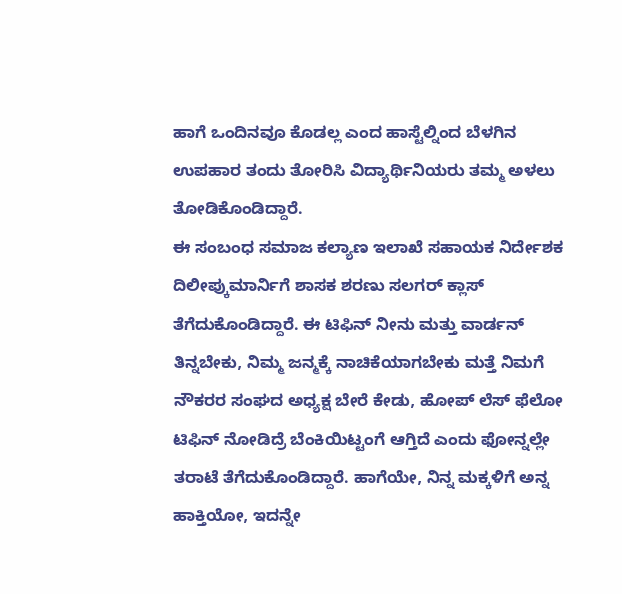ಹಾಗೆ ಒಂದಿನವೂ ಕೊಡಲ್ಲ ಎಂದ ಹಾಸ್ಟೆಲ್ನಿಂದ ಬೆಳಗಿನ ಉಪಹಾರ ತಂದು ತೋರಿಸಿ ವಿದ್ಯಾರ್ಥಿನಿಯರು ತಮ್ಮ ಅಳಲು ತೋಡಿಕೊಂಡಿದ್ದಾರೆ.
ಈ ಸಂಬಂಧ ಸಮಾಜ ಕಲ್ಯಾಣ ಇಲಾಖೆ ಸಹಾಯಕ ನಿರ್ದೇಶಕ ದಿಲೀಪ್ಕುಮಾರ್ನಿಗೆ ಶಾಸಕ ಶರಣು ಸಲಗರ್ ಕ್ಲಾಸ್ ತೆಗೆದುಕೊಂಡಿದ್ದಾರೆ. ಈ ಟಿಫಿನ್ ನೀನು ಮತ್ತು ವಾರ್ಡನ್ ತಿನ್ನಬೇಕು, ನಿಮ್ಮ ಜನ್ಮಕ್ಕೆ ನಾಚಿಕೆಯಾಗಬೇಕು ಮತ್ತೆ ನಿಮಗೆ ನೌಕರರ ಸಂಘದ ಅಧ್ಯಕ್ಷ ಬೇರೆ ಕೇಡು, ಹೋಪ್ ಲೆಸ್ ಫೆಲೋ ಟಿಫಿನ್ ನೋಡಿದ್ರೆ ಬೆಂಕಿಯಿಟ್ಟಂಗೆ ಆಗ್ತಿದೆ ಎಂದು ಫೋನ್ನಲ್ಲೇ ತರಾಟೆ ತೆಗೆದುಕೊಂಡಿದ್ದಾರೆ. ಹಾಗೆಯೇ, ನಿನ್ನ ಮಕ್ಕಳಿಗೆ ಅನ್ನ ಹಾಕ್ತಿಯೋ, ಇದನ್ನೇ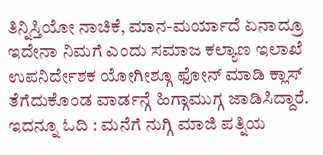ತಿನ್ನಿಸ್ತಿಯೋ ನಾಚಿಕೆ, ಮಾನ-ಮರ್ಯಾದೆ ಏನಾದ್ರೂ ಇದೇನಾ ನಿಮಗೆ ಎಂದು ಸಮಾಜ ಕಲ್ಯಾಣ ಇಲಾಖೆ ಉಪನಿರ್ದೇಶಕ ಯೋಗೀಶ್ಗೂ ಫೋನ್ ಮಾಡಿ ಕ್ಲಾಸ್ ತೆಗೆದುಕೊಂಡ ವಾರ್ಡನ್ಗೆ ಹಿಗ್ಗಾಮುಗ್ಗ ಜಾಡಿಸಿದ್ದಾರೆ.
ಇದನ್ನೂ ಓದಿ : ಮನೆಗೆ ನುಗ್ಗಿ ಮಾಜಿ ಪತ್ನಿಯ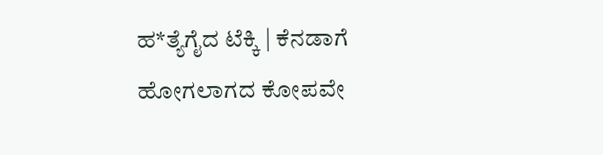ಹ*ತ್ಯೆಗೈದ ಟೆಕ್ಕಿ | ಕೆನಡಾಗೆ ಹೋಗಲಾಗದ ಕೋಪವೇ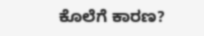ಕೊಲೆಗೆ ಕಾರಣ?